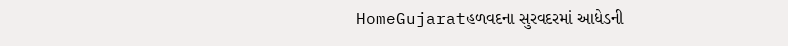HomeGujaratહળવદના સુરવદરમાં આધેડની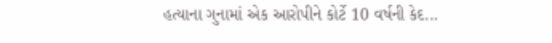હત્યાના ગુનામાં એક આરોપીને કોર્ટે 10 વર્ષની કેદ...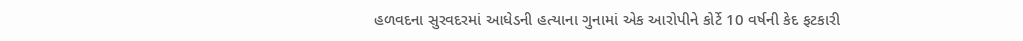હળવદના સુરવદરમાં આધેડની હત્યાના ગુનામાં એક આરોપીને કોર્ટે 10 વર્ષની કેદ ફટકારી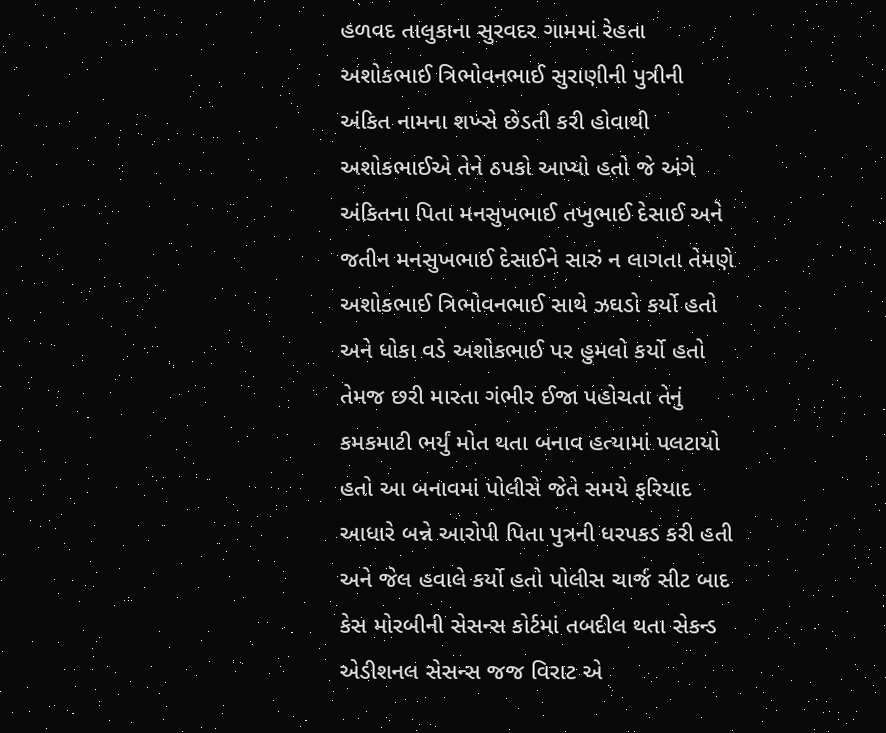હળવદ તાલુકાના સુરવદર ગામમાં રેહતા અશોકભાઈ ત્રિભોવનભાઈ સુરાણીની પુત્રીની અંકિત નામના શખ્સે છેડતી કરી હોવાથી અશોકભાઈએ તેને ઠપકો આપ્યો હતો જે અંગે અંકિતના પિતા મનસુખભાઈ તખુભાઈ દેસાઈ અને જતીન મનસુખભાઈ દેસાઈને સારું ન લાગતા તેમણે અશોકભાઈ ત્રિભોવનભાઈ સાથે ઝઘડો કર્યો હતો અને ધોકા વડે અશોકભાઈ પર હુમલો કર્યો હતો તેમજ છરી મારતા ગંભીર ઈજા પહોચતા તેનું કમકમાટી ભર્યું મોત થતા બનાવ હત્યામાં પલટાયો હતો આ બનાવમાં પોલીસે જેતે સમયે ફરિયાદ આધારે બન્ને આરોપી પિતા પુત્રની ધરપકડ કરી હતી અને જેલ હવાલે કર્યો હતો પોલીસ ચાર્જ સીટ બાદ કેસ મોરબીની સેસન્સ કોર્ટમાં તબદીલ થતા સેકન્ડ એડીશનલ સેસન્સ જજ વિરાટ એ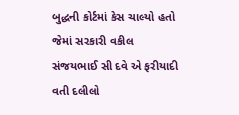બુદ્ધની કોર્ટમાં કેસ ચાલ્યો હતો જેમાં સરકારી વકીલ સંજયભાઈ સી દવે એ ફરીયાદી વતી દલીલો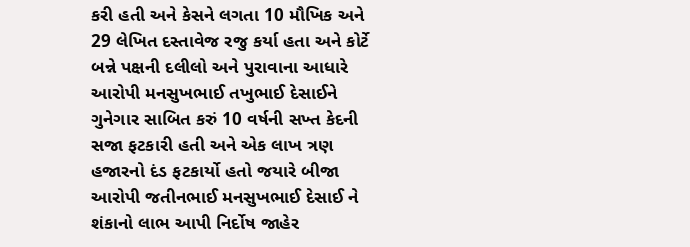કરી હતી અને કેસને લગતા 10 મૌખિક અને 29 લેખિત દસ્તાવેજ રજુ કર્યા હતા અને કોર્ટે બન્ને પક્ષની દલીલો અને પુરાવાના આધારે આરોપી મનસુખભાઈ તખુભાઈ દેસાઈને ગુનેગાર સાબિત કરું 10 વર્ષની સખ્ત કેદની સજા ફટકારી હતી અને એક લાખ ત્રણ હજારનો દંડ ફટકાર્યો હતો જયારે બીજા આરોપી જતીનભાઈ મનસુખભાઈ દેસાઈ ને શંકાનો લાભ આપી નિર્દોષ જાહેર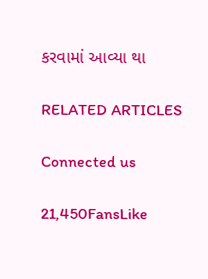કરવામાં આવ્યા થા

RELATED ARTICLES

Connected us

21,450FansLike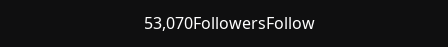53,070FollowersFollow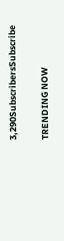3,290SubscribersSubscribe

TRENDING NOW